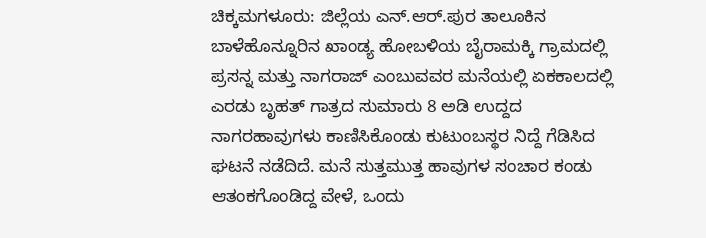ಚಿಕ್ಕಮಗಳೂರು: ಜಿಲ್ಲೆಯ ಎನ್.ಆರ್.ಪುರ ತಾಲೂಕಿನ ಬಾಳೆಹೊನ್ನೂರಿನ ಖಾಂಡ್ಯ ಹೋಬಳಿಯ ಬೈರಾಮಕ್ಕಿ ಗ್ರಾಮದಲ್ಲಿ ಪ್ರಸನ್ನ ಮತ್ತು ನಾಗರಾಜ್ ಎಂಬುವವರ ಮನೆಯಲ್ಲಿ ಏಕಕಾಲದಲ್ಲಿ ಎರಡು ಬೃಹತ್ ಗಾತ್ರದ ಸುಮಾರು 8 ಅಡಿ ಉದ್ದದ ನಾಗರಹಾವುಗಳು ಕಾಣಿಸಿಕೊಂಡು ಕುಟುಂಬಸ್ಥರ ನಿದ್ದೆ ಗೆಡಿಸಿದ ಘಟನೆ ನಡೆದಿದೆ. ಮನೆ ಸುತ್ತಮುತ್ತ ಹಾವುಗಳ ಸಂಚಾರ ಕಂಡು ಆತಂಕಗೊಂಡಿದ್ದ ವೇಳೆ, ಒಂದು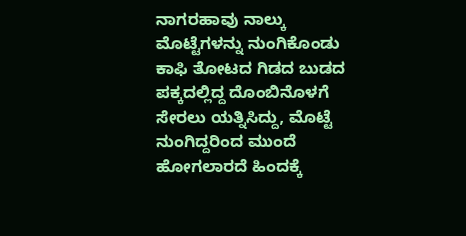ನಾಗರಹಾವು ನಾಲ್ಕು ಮೊಟ್ಟೆಗಳನ್ನು ನುಂಗಿಕೊಂಡು ಕಾಫಿ ತೋಟದ ಗಿಡದ ಬುಡದ ಪಕ್ಕದಲ್ಲಿದ್ದ ದೊಂಬಿನೊಳಗೆ ಸೇರಲು ಯತ್ನಿಸಿದ್ದು, ಮೊಟ್ಟೆ ನುಂಗಿದ್ದರಿಂದ ಮುಂದೆ ಹೋಗಲಾರದೆ ಹಿಂದಕ್ಕೆ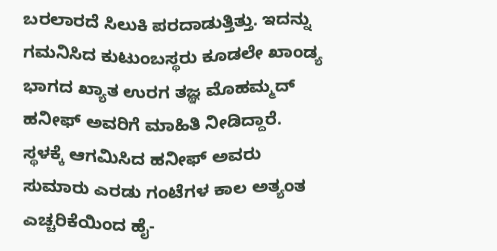ಬರಲಾರದೆ ಸಿಲುಕಿ ಪರದಾಡುತ್ತಿತ್ತು. ಇದನ್ನು ಗಮನಿಸಿದ ಕುಟುಂಬಸ್ಥರು ಕೂಡಲೇ ಖಾಂಡ್ಯ ಭಾಗದ ಖ್ಯಾತ ಉರಗ ತಜ್ಞ ಮೊಹಮ್ಮದ್ ಹನೀಫ್ ಅವರಿಗೆ ಮಾಹಿತಿ ನೀಡಿದ್ದಾರೆ. ಸ್ಥಳಕ್ಕೆ ಆಗಮಿಸಿದ ಹನೀಫ್ ಅವರು ಸುಮಾರು ಎರಡು ಗಂಟೆಗಳ ಕಾಲ ಅತ್ಯಂತ ಎಚ್ಚರಿಕೆಯಿಂದ ಹೈ-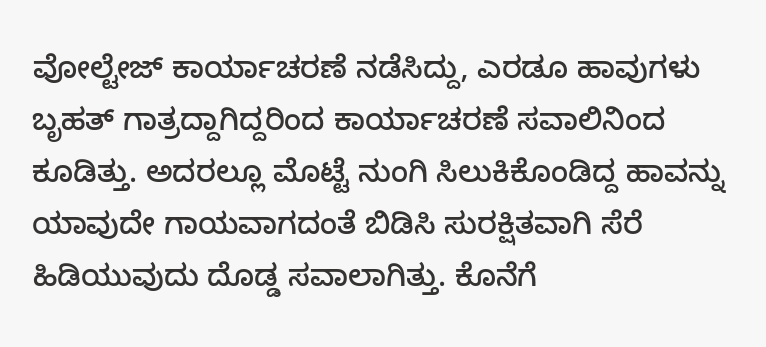ವೋಲ್ಟೇಜ್ ಕಾರ್ಯಾಚರಣೆ ನಡೆಸಿದ್ದು, ಎರಡೂ ಹಾವುಗಳು ಬೃಹತ್ ಗಾತ್ರದ್ದಾಗಿದ್ದರಿಂದ ಕಾರ್ಯಾಚರಣೆ ಸವಾಲಿನಿಂದ ಕೂಡಿತ್ತು. ಅದರಲ್ಲೂ ಮೊಟ್ಟೆ ನುಂಗಿ ಸಿಲುಕಿಕೊಂಡಿದ್ದ ಹಾವನ್ನು ಯಾವುದೇ ಗಾಯವಾಗದಂತೆ ಬಿಡಿಸಿ ಸುರಕ್ಷಿತವಾಗಿ ಸೆರೆ ಹಿಡಿಯುವುದು ದೊಡ್ಡ ಸವಾಲಾಗಿತ್ತು. ಕೊನೆಗೆ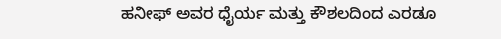ಹನೀಫ್ ಅವರ ಧೈರ್ಯ ಮತ್ತು ಕೌಶಲದಿಂದ ಎರಡೂ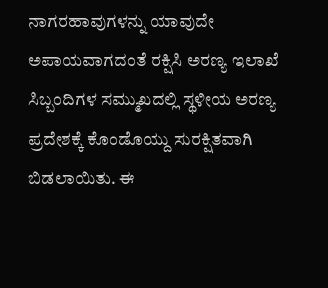ನಾಗರಹಾವುಗಳನ್ನು ಯಾವುದೇ ಅಪಾಯವಾಗದಂತೆ ರಕ್ಷಿಸಿ ಅರಣ್ಯ ಇಲಾಖೆ ಸಿಬ್ಬಂದಿಗಳ ಸಮ್ಮುಖದಲ್ಲಿ ಸ್ಥಳೀಯ ಅರಣ್ಯ ಪ್ರದೇಶಕ್ಕೆ ಕೊಂಡೊಯ್ದು ಸುರಕ್ಷಿತವಾಗಿ ಬಿಡಲಾಯಿತು. ಈ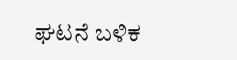ಘಟನೆ ಬಳಿಕ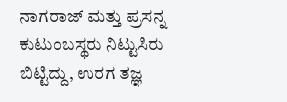ನಾಗರಾಜ್ ಮತ್ತು ಪ್ರಸನ್ನ ಕುಟುಂಬಸ್ಥರು ನಿಟ್ಟುಸಿರು ಬಿಟ್ಟಿದ್ದು, ಉರಗ ತಜ್ಞ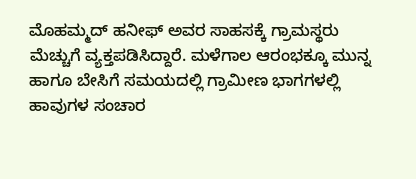ಮೊಹಮ್ಮದ್ ಹನೀಫ್ ಅವರ ಸಾಹಸಕ್ಕೆ ಗ್ರಾಮಸ್ಥರು ಮೆಚ್ಚುಗೆ ವ್ಯಕ್ತಪಡಿಸಿದ್ದಾರೆ. ಮಳೆಗಾಲ ಆರಂಭಕ್ಕೂ ಮುನ್ನ ಹಾಗೂ ಬೇಸಿಗೆ ಸಮಯದಲ್ಲಿ ಗ್ರಾಮೀಣ ಭಾಗಗಳಲ್ಲಿ ಹಾವುಗಳ ಸಂಚಾರ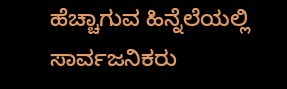ಹೆಚ್ಚಾಗುವ ಹಿನ್ನೆಲೆಯಲ್ಲಿ ಸಾರ್ವಜನಿಕರು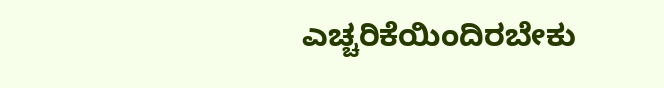ಎಚ್ಚರಿಕೆಯಿಂದಿರಬೇಕು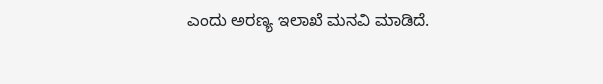ಎಂದು ಅರಣ್ಯ ಇಲಾಖೆ ಮನವಿ ಮಾಡಿದೆ.